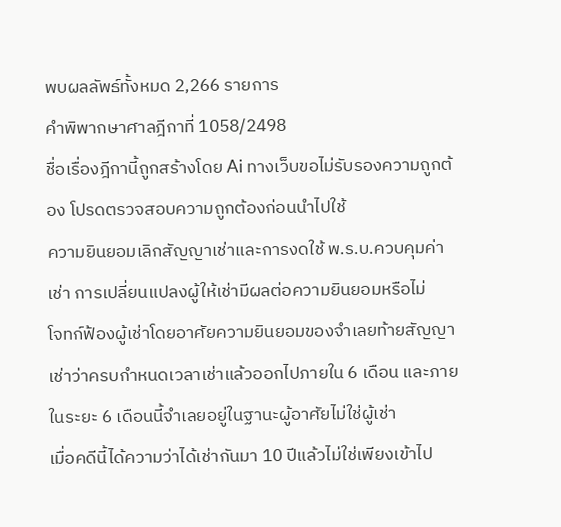พบผลลัพธ์ทั้งหมด 2,266 รายการ
คำพิพากษาศาลฎีกาที่ 1058/2498
ชื่อเรื่องฎีกานี้ถูกสร้างโดย Ai ทางเว็บขอไม่รับรองความถูกต้อง โปรดตรวจสอบความถูกต้องก่อนนำไปใช้
ความยินยอมเลิกสัญญาเช่าและการงดใช้ พ.ร.บ.ควบคุมค่าเช่า การเปลี่ยนแปลงผู้ให้เช่ามีผลต่อความยินยอมหรือไม่
โจทก์ฟ้องผู้เช่าโดยอาศัยความยินยอมของจำเลยท้ายสัญญาเช่าว่าครบกำหนดเวลาเช่าแล้วออกไปภายใน 6 เดือน และภายในระยะ 6 เดือนนี้จำเลยอยู่ในฐานะผู้อาศัยไม่ใช่ผู้เช่า
เมื่อคดีนี้ได้ความว่าได้เช่ากันมา 10 ปีแล้วไม่ใช่เพียงเข้าไป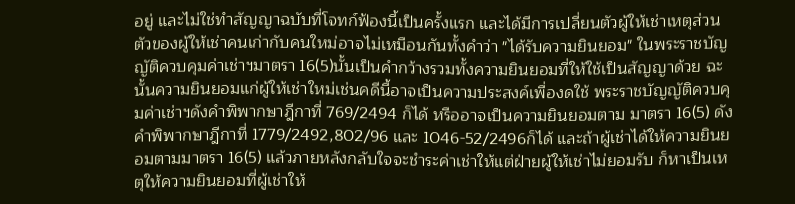อยู่ และไม่ใช่ทำสัญญาฉบับที่โจทก์ฟ้องนี้เป็นครั้งแรก และได้มีการเปลี่ยนตัวผู้ให้เช่าเหตุส่วนตัวของผู้ให้เช่าคนเก่ากับคนใหม่อาจไม่เหมือนกันทั้งคำว่า "ได้รับความยินยอม" ในพระราชบัญญัติควบคุมค่าเช่าฯมาตรา 16(5)นั้นเป็นคำกว้างรวมทั้งความยินยอมที่ให้ใช้เป็นสัญญาด้วย ฉะนั้นความยินยอมแก่ผู้ให้เช่าใหม่เช่นคดีนี้อาจเป็นความประสงค์เพื่องดใช้ พระราชบัญญัติควบคุมค่าเช่าฯดังคำพิพากษาฎีกาที่ 769/2494 ก็ได้ หรืออาจเป็นความยินยอมตาม มาตรา 16(5) ดังคำพิพากษาฎีกาที่ 1779/2492,802/96 และ 1046-52/2496ก็ได้ และถ้าผู้เช่าได้ให้ความยินยอมตามมาตรา 16(5) แล้วภายหลังกลับใจจะชำระค่าเช่าให้แต่ฝ่ายผู้ให้เช่าไม่ยอมรับ ก็หาเป็นเหตุให้ความยินยอมที่ผู้เช่าให้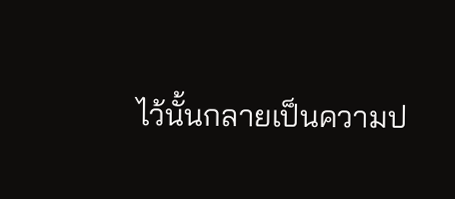ไว้นั้นกลายเป็นความป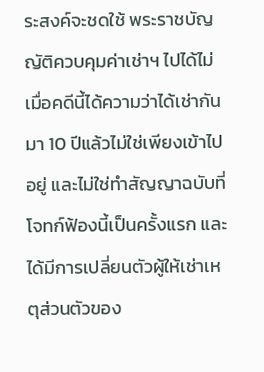ระสงค์จะชดใช้ พระราชบัญญัติควบคุมค่าเช่าฯ ไปได้ไม่
เมื่อคดีนี้ได้ความว่าได้เช่ากันมา 10 ปีแล้วไม่ใช่เพียงเข้าไปอยู่ และไม่ใช่ทำสัญญาฉบับที่โจทก์ฟ้องนี้เป็นครั้งแรก และได้มีการเปลี่ยนตัวผู้ให้เช่าเหตุส่วนตัวของ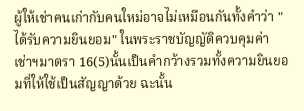ผู้ให้เช่าคนเก่ากับคนใหม่อาจไม่เหมือนกันทั้งคำว่า "ได้รับความยินยอม" ในพระราชบัญญัติควบคุมค่าเช่าฯมาตรา 16(5)นั้นเป็นคำกว้างรวมทั้งความยินยอมที่ให้ใช้เป็นสัญญาด้วย ฉะนั้น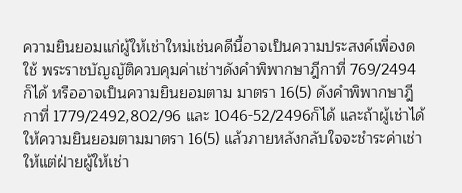ความยินยอมแก่ผู้ให้เช่าใหม่เช่นคดีนี้อาจเป็นความประสงค์เพื่องดใช้ พระราชบัญญัติควบคุมค่าเช่าฯดังคำพิพากษาฎีกาที่ 769/2494 ก็ได้ หรืออาจเป็นความยินยอมตาม มาตรา 16(5) ดังคำพิพากษาฎีกาที่ 1779/2492,802/96 และ 1046-52/2496ก็ได้ และถ้าผู้เช่าได้ให้ความยินยอมตามมาตรา 16(5) แล้วภายหลังกลับใจจะชำระค่าเช่าให้แต่ฝ่ายผู้ให้เช่า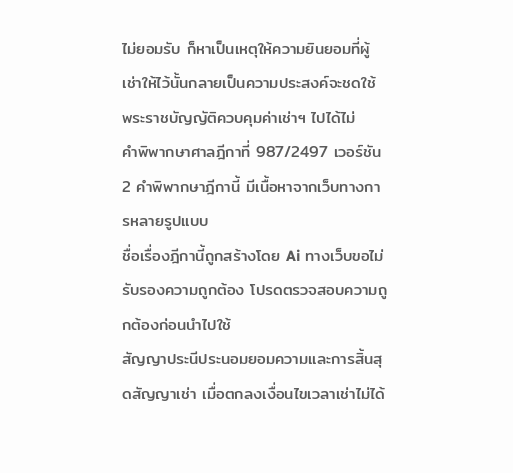ไม่ยอมรับ ก็หาเป็นเหตุให้ความยินยอมที่ผู้เช่าให้ไว้นั้นกลายเป็นความประสงค์จะชดใช้ พระราชบัญญัติควบคุมค่าเช่าฯ ไปได้ไม่
คำพิพากษาศาลฎีกาที่ 987/2497 เวอร์ชัน 2 คำพิพากษาฎีกานี้ มีเนื้อหาจากเว็บทางการหลายรูปแบบ
ชื่อเรื่องฎีกานี้ถูกสร้างโดย Ai ทางเว็บขอไม่รับรองความถูกต้อง โปรดตรวจสอบความถูกต้องก่อนนำไปใช้
สัญญาประนีประนอมยอมความและการสิ้นสุดสัญญาเช่า เมื่อตกลงเงื่อนไขเวลาเช่าไม่ได้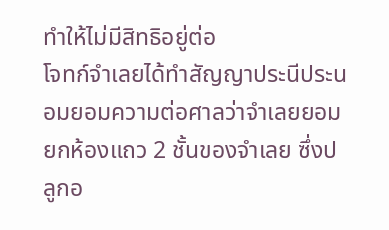ทำให้ไม่มีสิทธิอยู่ต่อ
โจทก์จำเลยได้ทำสัญญาประนีประนอมยอมความต่อศาลว่าจำเลยยอมยกห้องแถว 2 ชั้นของจำเลย ซึ่งปลูกอ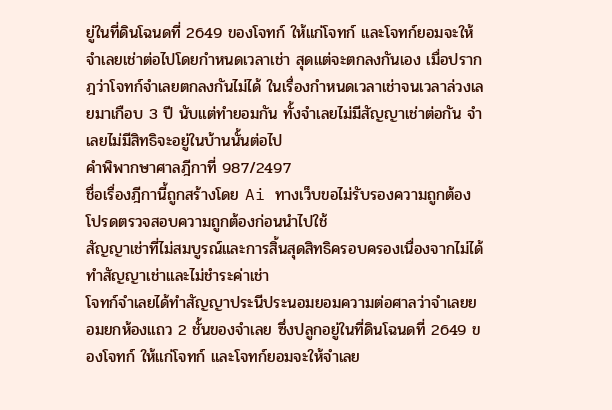ยู่ในที่ดินโฉนดที่ 2649 ของโจทก์ ให้แก่โจทก์ และโจทก์ยอมจะให้จำเลยเช่าต่อไปโดยกำหนดเวลาเช่า สุดแต่จะตกลงกันเอง เมื่อปรากฎว่าโจทก์จำเลยตกลงกันไม่ได้ ในเรื่องกำหนดเวลาเช่าจนเวลาล่วงเลยมาเกือบ 3 ปี นับแต่ทำยอมกัน ทั้งจำเลยไม่มีสัญญาเช่าต่อกัน จำเลยไม่มีสิทธิจะอยู่ในบ้านนั้นต่อไป
คำพิพากษาศาลฎีกาที่ 987/2497
ชื่อเรื่องฎีกานี้ถูกสร้างโดย Ai ทางเว็บขอไม่รับรองความถูกต้อง โปรดตรวจสอบความถูกต้องก่อนนำไปใช้
สัญญาเช่าที่ไม่สมบูรณ์และการสิ้นสุดสิทธิครอบครองเนื่องจากไม่ได้ทำสัญญาเช่าและไม่ชำระค่าเช่า
โจทก์จำเลยได้ทำสัญญาประนีประนอมยอมความต่อศาลว่าจำเลยยอมยกห้องแถว 2 ชั้นของจำเลย ซึ่งปลูกอยู่ในที่ดินโฉนดที่ 2649 ของโจทก์ ให้แก่โจทก์ และโจทก์ยอมจะให้จำเลย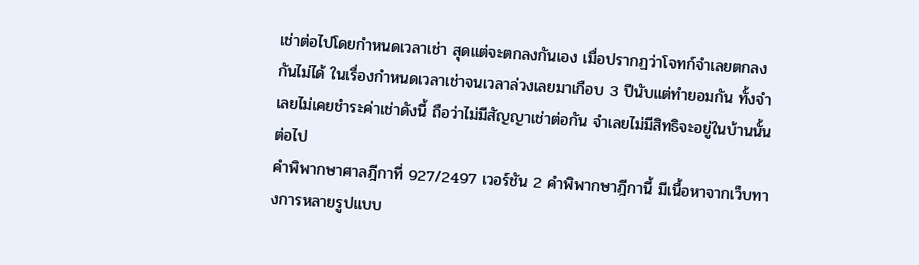เช่าต่อไปโดยกำหนดเวลาเช่า สุดแต่จะตกลงกันเอง เมื่อปรากฏว่าโจทก์จำเลยตกลงกันไม่ได้ ในเรื่องกำหนดเวลาเช่าจนเวลาล่วงเลยมาเกือบ 3 ปีนับแต่ทำยอมกัน ทั้งจำเลยไม่เคยชำระค่าเช่าดังนี้ ถือว่าไม่มีสัญญาเช่าต่อกัน จำเลยไม่มีสิทธิจะอยู่ในบ้านนั้นต่อไป
คำพิพากษาศาลฎีกาที่ 927/2497 เวอร์ชัน 2 คำพิพากษาฎีกานี้ มีเนื้อหาจากเว็บทางการหลายรูปแบบ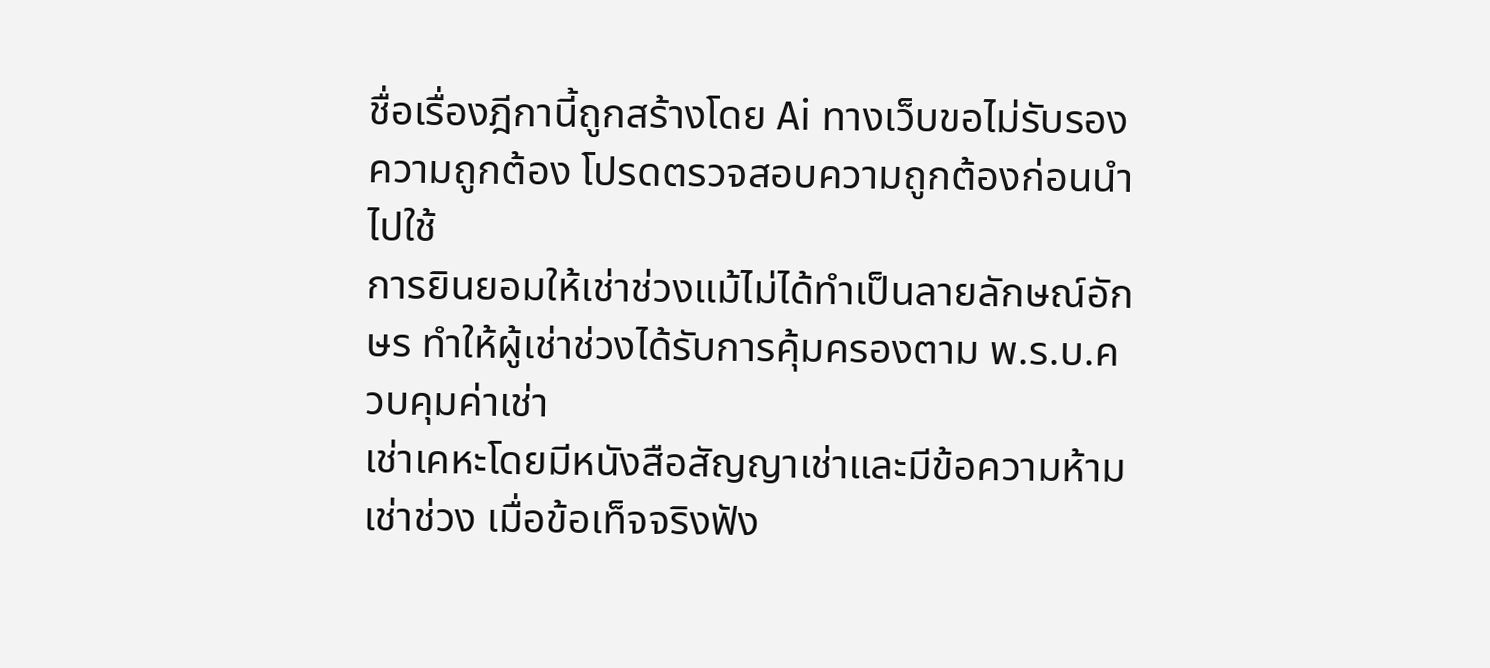ชื่อเรื่องฎีกานี้ถูกสร้างโดย Ai ทางเว็บขอไม่รับรองความถูกต้อง โปรดตรวจสอบความถูกต้องก่อนนำไปใช้
การยินยอมให้เช่าช่วงแม้ไม่ได้ทำเป็นลายลักษณ์อักษร ทำให้ผู้เช่าช่วงได้รับการคุ้มครองตาม พ.ร.บ.ควบคุมค่าเช่า
เช่าเคหะโดยมีหนังสือสัญญาเช่าและมีข้อความห้ามเช่าช่วง เมื่อข้อเท็จจริงฟัง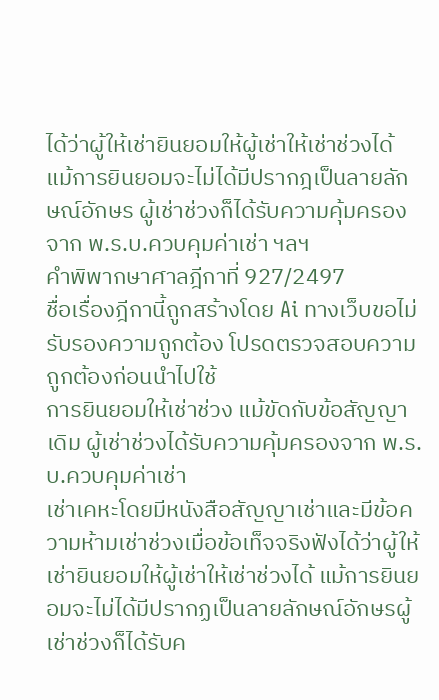ได้ว่าผู้ให้เช่ายินยอมให้ผู้เช่าให้เช่าช่วงได้ แม้การยินยอมจะไม่ได้มีปรากฎเป็นลายลักษณ์อักษร ผู้เช่าช่วงก็ได้รับความคุ้มครองจาก พ.ร.บ.ควบคุมค่าเช่า ฯลฯ
คำพิพากษาศาลฎีกาที่ 927/2497
ชื่อเรื่องฎีกานี้ถูกสร้างโดย Ai ทางเว็บขอไม่รับรองความถูกต้อง โปรดตรวจสอบความถูกต้องก่อนนำไปใช้
การยินยอมให้เช่าช่วง แม้ขัดกับข้อสัญญาเดิม ผู้เช่าช่วงได้รับความคุ้มครองจาก พ.ร.บ.ควบคุมค่าเช่า
เช่าเคหะโดยมีหนังสือสัญญาเช่าและมีข้อความห้ามเช่าช่วงเมื่อข้อเท็จจริงฟังได้ว่าผู้ให้เช่ายินยอมให้ผู้เช่าให้เช่าช่วงได้ แม้การยินยอมจะไม่ได้มีปรากฏเป็นลายลักษณ์อักษรผู้เช่าช่วงก็ได้รับค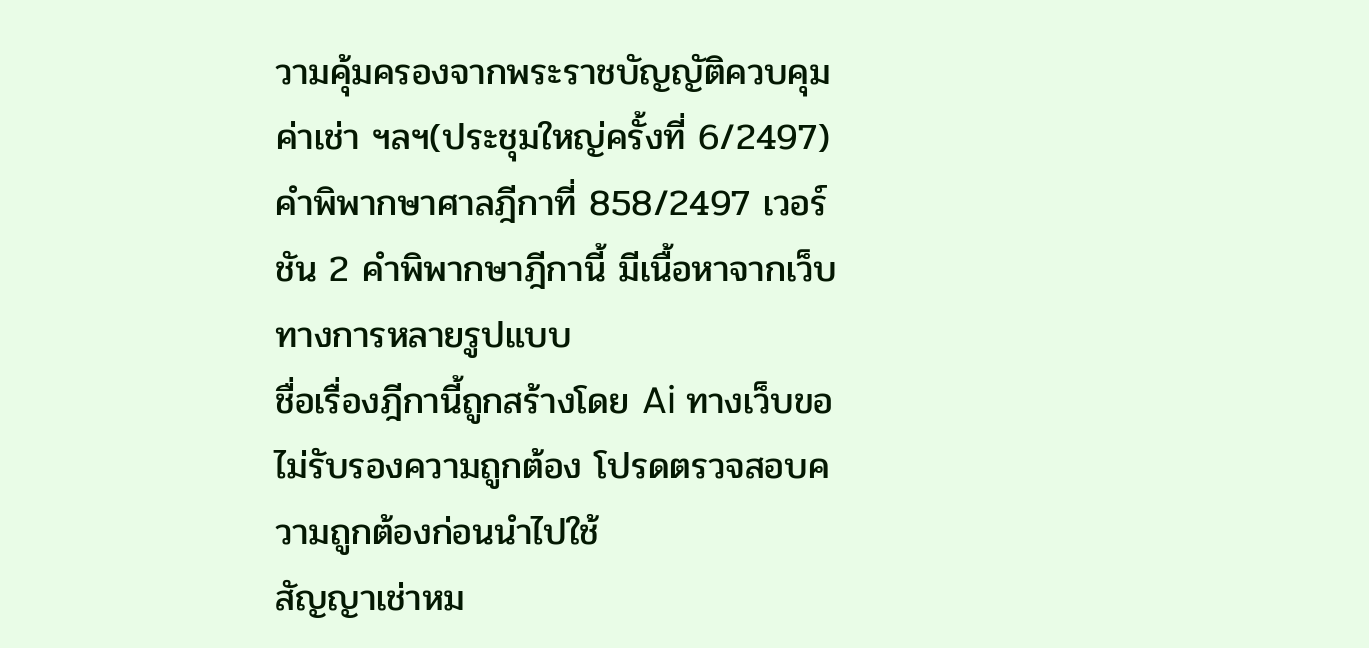วามคุ้มครองจากพระราชบัญญัติควบคุมค่าเช่า ฯลฯ(ประชุมใหญ่ครั้งที่ 6/2497)
คำพิพากษาศาลฎีกาที่ 858/2497 เวอร์ชัน 2 คำพิพากษาฎีกานี้ มีเนื้อหาจากเว็บทางการหลายรูปแบบ
ชื่อเรื่องฎีกานี้ถูกสร้างโดย Ai ทางเว็บขอไม่รับรองความถูกต้อง โปรดตรวจสอบความถูกต้องก่อนนำไปใช้
สัญญาเช่าหม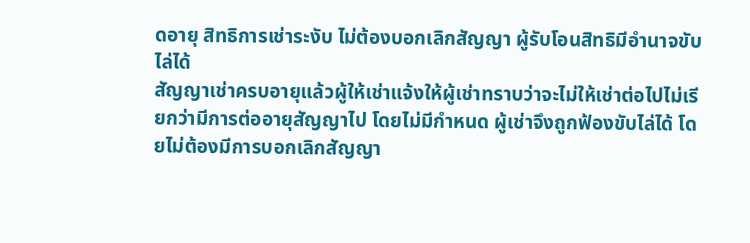ดอายุ สิทธิการเช่าระงับ ไม่ต้องบอกเลิกสัญญา ผู้รับโอนสิทธิมีอำนาจขับไล่ได้
สัญญาเช่าครบอายุแล้วผู้ให้เช่าแจ้งให้ผู้เช่าทราบว่าจะไม่ให้เช่าต่อไปไม่เรียกว่ามีการต่ออายุสัญญาไป โดยไม่มีกำหนด ผู้เช่าจึงถูกฟ้องขับไล่ได้ โดยไม่ต้องมีการบอกเลิกสัญญา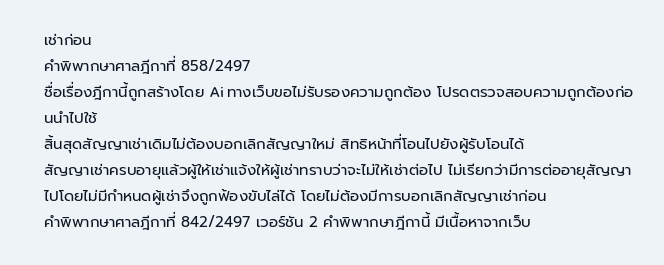เช่าก่อน
คำพิพากษาศาลฎีกาที่ 858/2497
ชื่อเรื่องฎีกานี้ถูกสร้างโดย Ai ทางเว็บขอไม่รับรองความถูกต้อง โปรดตรวจสอบความถูกต้องก่อนนำไปใช้
สิ้นสุดสัญญาเช่าเดิมไม่ต้องบอกเลิกสัญญาใหม่ สิทธิหน้าที่โอนไปยังผู้รับโอนได้
สัญญาเช่าครบอายุแล้วผู้ให้เช่าแจ้งให้ผู้เช่าทราบว่าจะไม่ให้เช่าต่อไป ไม่เรียกว่ามีการต่ออายุสัญญาไปโดยไม่มีกำหนดผู้เช่าจึงถูกฟ้องขับไล่ได้ โดยไม่ต้องมีการบอกเลิกสัญญาเช่าก่อน
คำพิพากษาศาลฎีกาที่ 842/2497 เวอร์ชัน 2 คำพิพากษาฎีกานี้ มีเนื้อหาจากเว็บ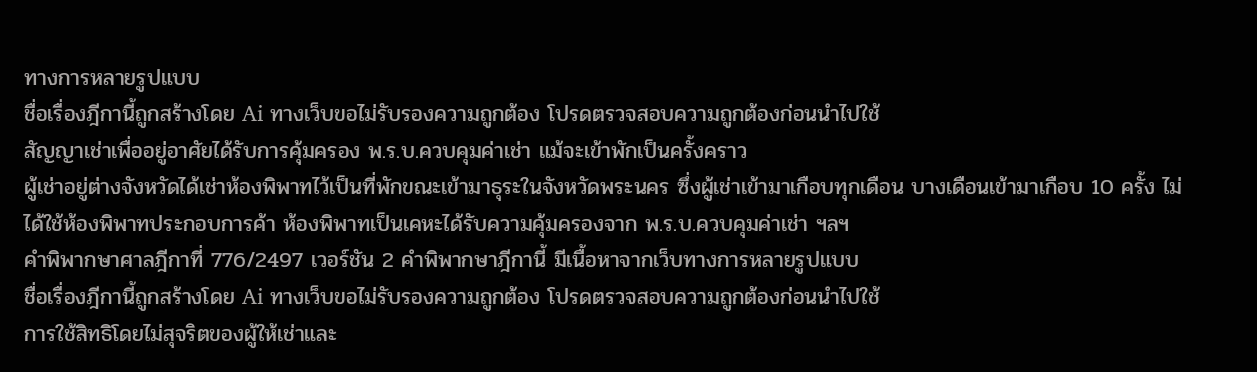ทางการหลายรูปแบบ
ชื่อเรื่องฎีกานี้ถูกสร้างโดย Ai ทางเว็บขอไม่รับรองความถูกต้อง โปรดตรวจสอบความถูกต้องก่อนนำไปใช้
สัญญาเช่าเพื่ออยู่อาศัยได้รับการคุ้มครอง พ.ร.บ.ควบคุมค่าเช่า แม้จะเข้าพักเป็นครั้งคราว
ผู้เช่าอยู่ต่างจังหวัดได้เช่าห้องพิพาทไว้เป็นที่พักขณะเข้ามาธุระในจังหวัดพระนคร ซึ่งผู้เช่าเข้ามาเกือบทุกเดือน บางเดือนเข้ามาเกือบ 10 ครั้ง ไม่ได้ใช้ห้องพิพาทประกอบการค้า ห้องพิพาทเป็นเคหะได้รับความคุ้มครองจาก พ.ร.บ.ควบคุมค่าเช่า ฯลฯ
คำพิพากษาศาลฎีกาที่ 776/2497 เวอร์ชัน 2 คำพิพากษาฎีกานี้ มีเนื้อหาจากเว็บทางการหลายรูปแบบ
ชื่อเรื่องฎีกานี้ถูกสร้างโดย Ai ทางเว็บขอไม่รับรองความถูกต้อง โปรดตรวจสอบความถูกต้องก่อนนำไปใช้
การใช้สิทธิโดยไม่สุจริตของผู้ให้เช่าและ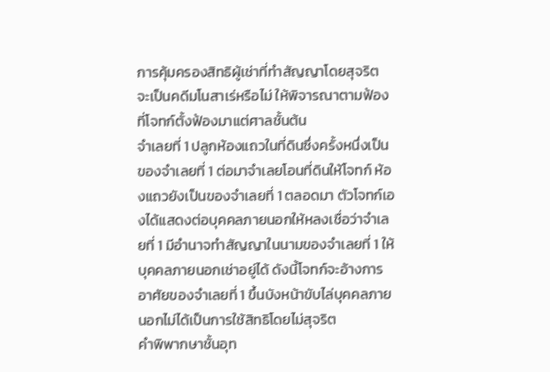การคุ้มครองสิทธิผู้เช่าที่ทำสัญญาโดยสุจริต
จะเป็นคดีมโนสาเร่หรือไม่ ให้พิจารณาตามฟ้องที่โจทก์ตั้งฟ้องมาแต่ศาลชั้นต้น
จำเลยที่ 1 ปลูกห้องแถวในที่ดินซึ่งครั้งหนึ่งเป็นของจำเลยที่ 1 ต่อมาจำเลยโอนที่ดินให้โจทก์ ห้องแถวยังเป็นของจำเลยที่ 1 ตลอดมา ตัวโจทก์เองได้แสดงต่อบุคคลภายนอกให้หลงเชื่อว่าจำเลยที่ 1 มีอำนาจทำสัญญาในนามของจำเลยที่ 1 ให้บุคคลภายนอกเช่าอยู่ได้ ดังนี้โจทก์จะอ้างการอาศัยของจำเลยที่ 1 ขึ้นบังหน้าขับไล่บุคคลภายนอกไม่ได้เป็นการใช้สิทธิโดยไม่สุจริต
คำพิพากษาชั้นอุท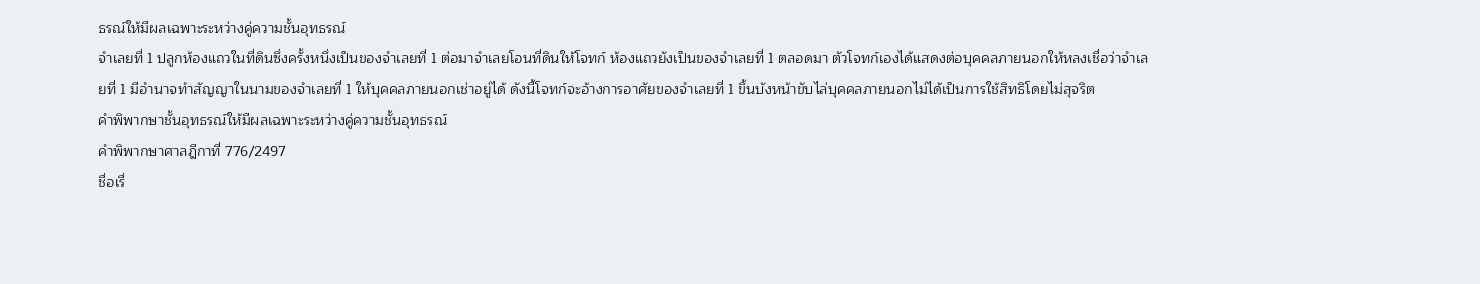ธรณ์ให้มีผลเฉพาะระหว่างคู่ความชั้นอุทธรณ์
จำเลยที่ 1 ปลูกห้องแถวในที่ดินซึ่งครั้งหนึ่งเป็นของจำเลยที่ 1 ต่อมาจำเลยโอนที่ดินให้โจทก์ ห้องแถวยังเป็นของจำเลยที่ 1 ตลอดมา ตัวโจทก์เองได้แสดงต่อบุคคลภายนอกให้หลงเชื่อว่าจำเลยที่ 1 มีอำนาจทำสัญญาในนามของจำเลยที่ 1 ให้บุคคลภายนอกเช่าอยู่ได้ ดังนี้โจทก์จะอ้างการอาศัยของจำเลยที่ 1 ขึ้นบังหน้าขับไล่บุคคลภายนอกไม่ได้เป็นการใช้สิทธิโดยไม่สุจริต
คำพิพากษาชั้นอุทธรณ์ให้มีผลเฉพาะระหว่างคู่ความชั้นอุทธรณ์
คำพิพากษาศาลฎีกาที่ 776/2497
ชื่อเรื่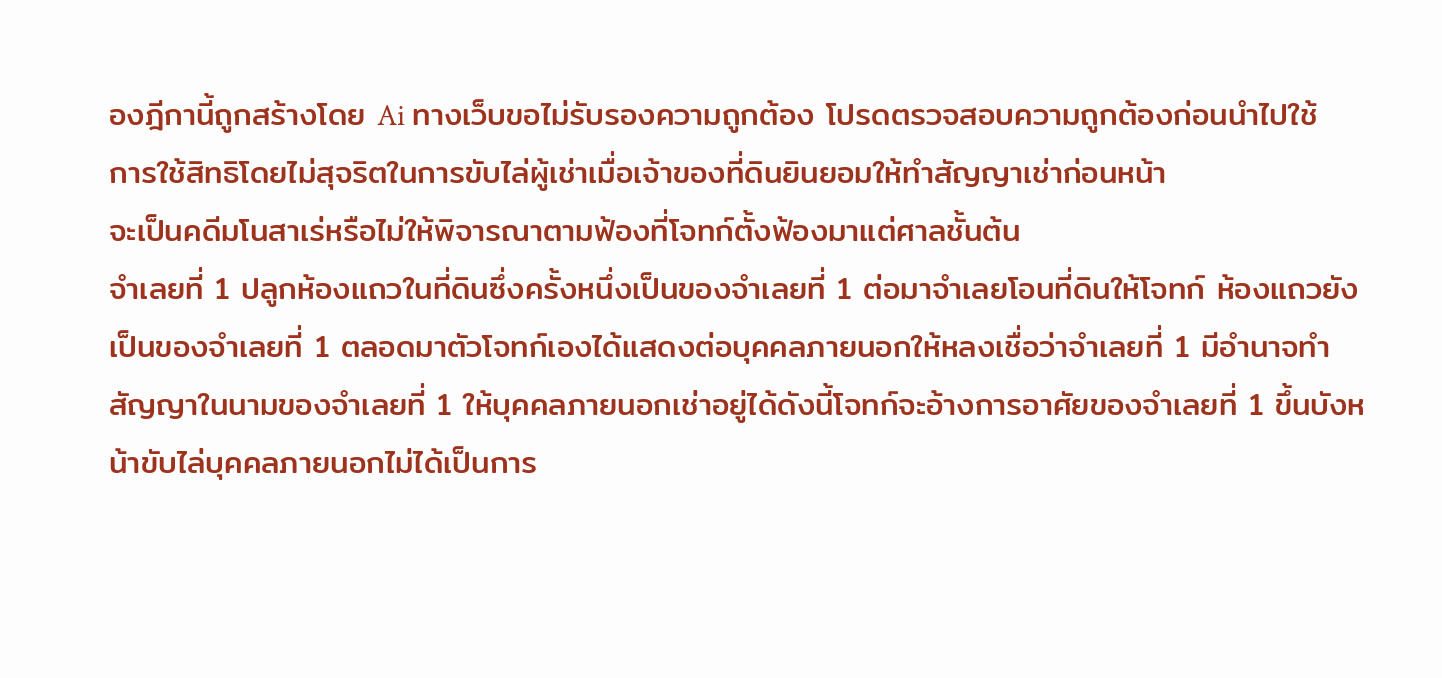องฎีกานี้ถูกสร้างโดย Ai ทางเว็บขอไม่รับรองความถูกต้อง โปรดตรวจสอบความถูกต้องก่อนนำไปใช้
การใช้สิทธิโดยไม่สุจริตในการขับไล่ผู้เช่าเมื่อเจ้าของที่ดินยินยอมให้ทำสัญญาเช่าก่อนหน้า
จะเป็นคดีมโนสาเร่หรือไม่ให้พิจารณาตามฟ้องที่โจทก์ตั้งฟ้องมาแต่ศาลชั้นต้น
จำเลยที่ 1 ปลูกห้องแถวในที่ดินซึ่งครั้งหนึ่งเป็นของจำเลยที่ 1 ต่อมาจำเลยโอนที่ดินให้โจทก์ ห้องแถวยังเป็นของจำเลยที่ 1 ตลอดมาตัวโจทก์เองได้แสดงต่อบุคคลภายนอกให้หลงเชื่อว่าจำเลยที่ 1 มีอำนาจทำสัญญาในนามของจำเลยที่ 1 ให้บุคคลภายนอกเช่าอยู่ได้ดังนี้โจทก์จะอ้างการอาศัยของจำเลยที่ 1 ขึ้นบังหน้าขับไล่บุคคลภายนอกไม่ได้เป็นการ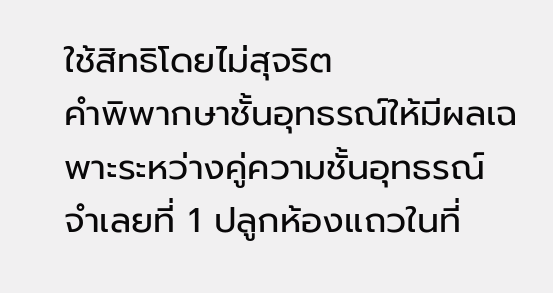ใช้สิทธิโดยไม่สุจริต
คำพิพากษาชั้นอุทธรณ์ให้มีผลเฉพาะระหว่างคู่ความชั้นอุทธรณ์
จำเลยที่ 1 ปลูกห้องแถวในที่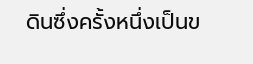ดินซึ่งครั้งหนึ่งเป็นข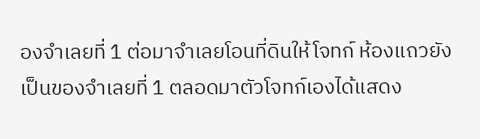องจำเลยที่ 1 ต่อมาจำเลยโอนที่ดินให้โจทก์ ห้องแถวยังเป็นของจำเลยที่ 1 ตลอดมาตัวโจทก์เองได้แสดง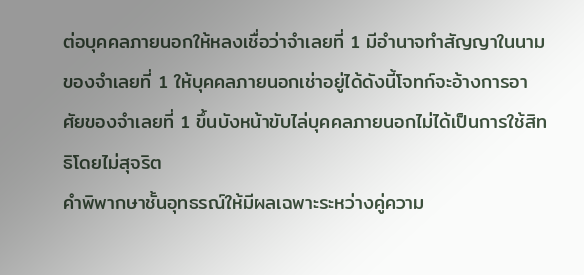ต่อบุคคลภายนอกให้หลงเชื่อว่าจำเลยที่ 1 มีอำนาจทำสัญญาในนามของจำเลยที่ 1 ให้บุคคลภายนอกเช่าอยู่ได้ดังนี้โจทก์จะอ้างการอาศัยของจำเลยที่ 1 ขึ้นบังหน้าขับไล่บุคคลภายนอกไม่ได้เป็นการใช้สิทธิโดยไม่สุจริต
คำพิพากษาชั้นอุทธรณ์ให้มีผลเฉพาะระหว่างคู่ความ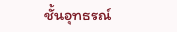ชั้นอุทธรณ์